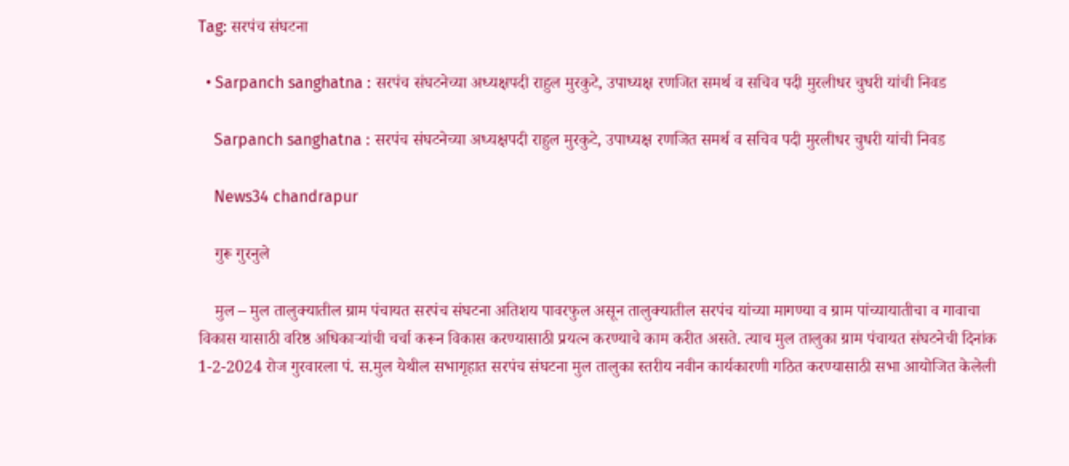Tag: सरपंच संघटना

  • Sarpanch sanghatna : सरपंच संघटनेच्या अध्यक्षपदी राहुल मुरकुटे, उपाध्यक्ष रणजित समर्थ व सचिव पदी मुरलीधर चुधरी यांची निवड

    Sarpanch sanghatna : सरपंच संघटनेच्या अध्यक्षपदी राहुल मुरकुटे, उपाध्यक्ष रणजित समर्थ व सचिव पदी मुरलीधर चुधरी यांची निवड

    News34 chandrapur

    गुरू गुरनुले

    मुल – मुल तालुक्यातील ग्राम पंचायत सरपंच संघटना अतिशय पावरफुल असून तालुक्यातील सरपंच यांच्या मागण्या व ग्राम पांच्यायातीचा व गावाचा विकास यासाठी वरिष्ठ अधिकाऱ्यांची चर्चा करून विकास करण्यासाठी प्रयत्न करण्याचे काम करीत असते. त्याच मुल तालुका ग्राम पंचायत संघटनेची दिनांक 1-2-2024 रोज गुरवारला पं. स.मुल येथील सभागृहात सरपंच संघटना मुल तालुका स्तरीय नवीन कार्यकारणी गठित करण्यासाठी सभा आयोजित केलेली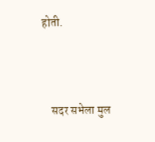होती.



    सदर सभेला मुल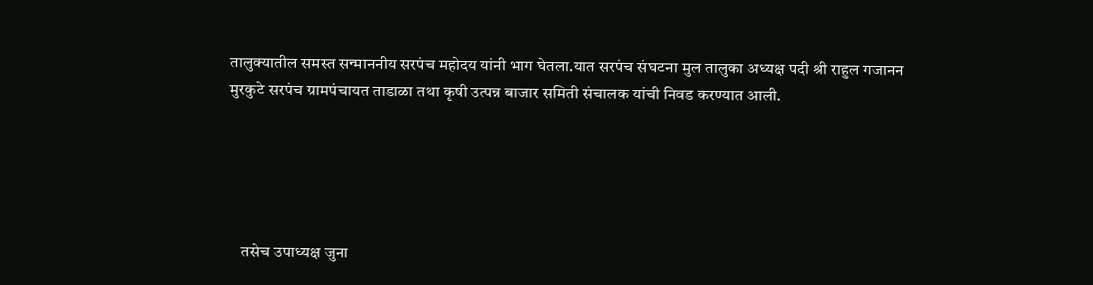तालुक्यातील समस्त सन्माननीय सरपंच महोदय यांनी भाग घेतला.यात सरपंच संघटना मुल तालुका अध्यक्ष पदी श्री राहुल गजानन मुरकुटे सरपंच ग्रामपंचायत ताडाळा तथा कृषी उत्पन्न बाजार समिती संचालक यांची निवड करण्यात आली.





    तसेच उपाध्यक्ष जुना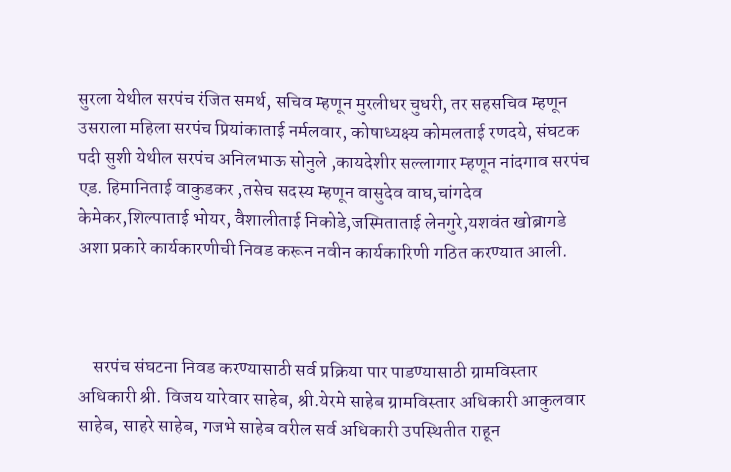सुरला येथील सरपंच रंजित समर्थ, सचिव म्हणून मुरलीधर चुधरी, तर सहसचिव म्हणून उसराला महिला सरपंच प्रियांकाताई नर्मलवार, कोषाध्यक्ष्य कोमलताई रणदये, संघटक पदी सुशी येथील सरपंच अनिलभाऊ सोनुले ,कायदेशीर सल्लागार म्हणून नांदगाव सरपंच एड. हिमानिताई वाकुडकर ,तसेच सदस्य म्हणून वासुदेव वाघ,चांगदेव केमेकर,शिल्पाताई भोयर, वैशालीताई निकोडे,जस्मिताताई लेनगुरे,यशवंत खोब्रागडे अशा प्रकारे कार्यकारणीची निवड करून नवीन कार्यकारिणी गठित करण्यात आली.



    सरपंच संघटना निवड करण्यासाठी सर्व प्रक्रिया पार पाडण्यासाठी ग्रामविस्तार अधिकारी श्री. विजय यारेवार साहेब, श्री.येरमे साहेब ग्रामविस्तार अधिकारी आकुलवार साहेब, साहरे साहेब, गजभे साहेब वरील सर्व अधिकारी उपस्थितीत राहून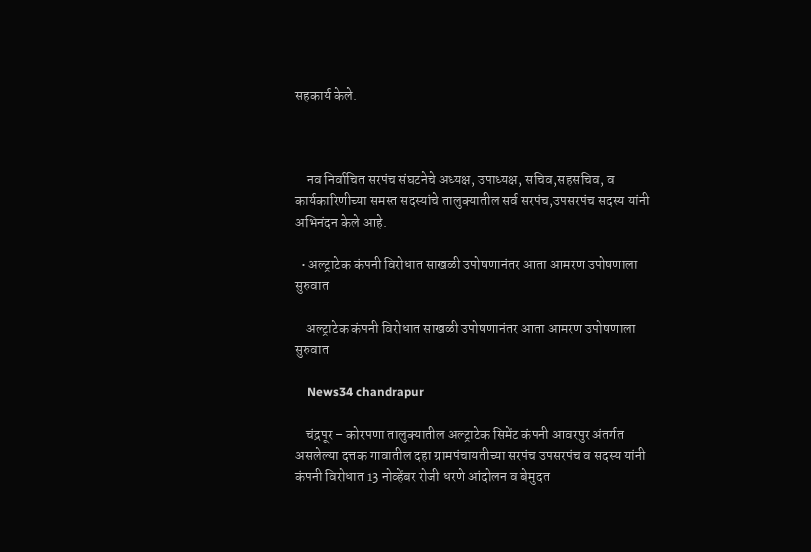सहकार्य केले.



    नव निर्वाचित सरपंच संघटनेचे अध्यक्ष, उपाध्यक्ष, सचिव,सहसचिव, व कार्यकारिणीच्या समस्त सदस्यांचे तालुक्यातील सर्व सरपंच,उपसरपंच सदस्य यांनी अभिनंदन केले आहे.

  • अल्ट्राटेक कंपनी विरोधात साखळी उपोषणानंतर आता आमरण उपोषणाला सुरुवात

    अल्ट्राटेक कंपनी विरोधात साखळी उपोषणानंतर आता आमरण उपोषणाला सुरुवात

    News34 chandrapur

    चंद्रपूर – कोरपणा तालुक्यातील अल्ट्राटेक सिमेंट कंपनी आवरपुर अंतर्गत असलेल्या दत्तक गावातील दहा ग्रामपंचायतीच्या सरपंच उपसरपंच व सदस्य यांनी कंपनी विरोधात 13 नोव्हेंबर रोजी धरणे आंदोलन व बेमुदत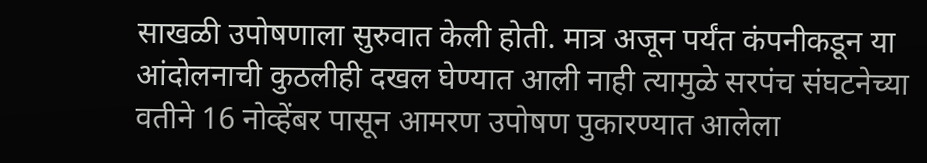साखळी उपोषणाला सुरुवात केली होती. मात्र अजून पर्यंत कंपनीकडून या आंदोलनाची कुठलीही दखल घेण्यात आली नाही त्यामुळे सरपंच संघटनेच्या वतीने 16 नोव्हेंबर पासून आमरण उपोषण पुकारण्यात आलेला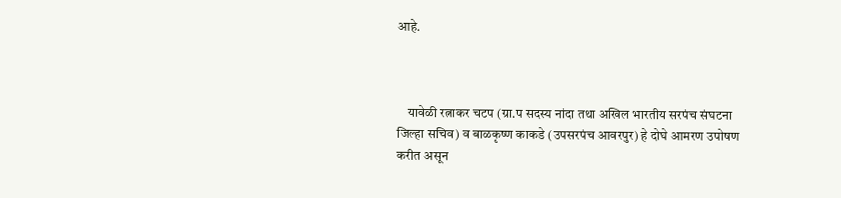आहे.



    यावेळी रत्नाकर चटप (ग्रा.प सदस्य नांदा तथा अखिल भारतीय सरपंच संघटना जिल्हा सचिव) व बाळकृष्ण काकडे (उपसरपंच आवरपुर) हे दोघे आमरण उपोषण करीत असून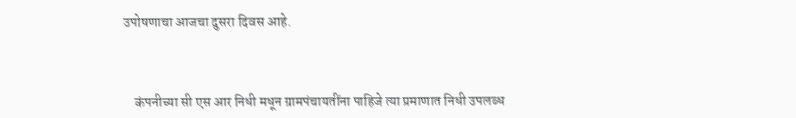उपोषणाचा आजचा दुसरा दिवस आहे.



    कंपनीच्या सी एस आर निधी मधून ग्रामपंचायतींना पाहिजे त्या प्रमाणात निधी उपलब्ध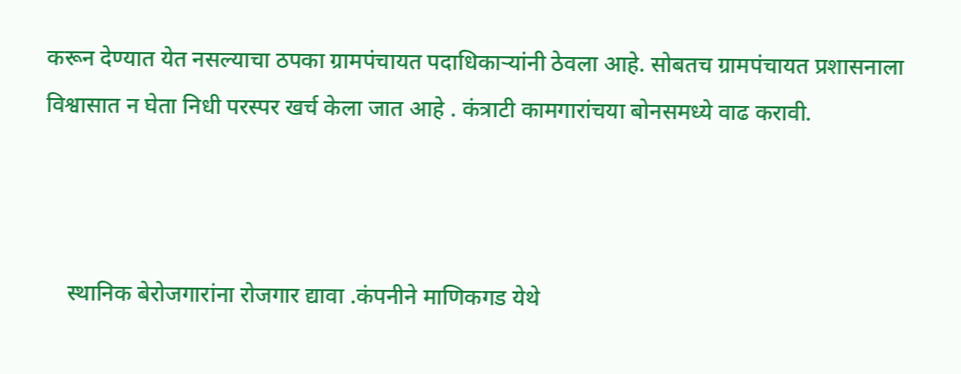करून देण्यात येत नसल्याचा ठपका ग्रामपंचायत पदाधिकाऱ्यांनी ठेवला आहे. सोबतच ग्रामपंचायत प्रशासनाला विश्वासात न घेता निधी परस्पर खर्च केला जात आहे . कंत्राटी कामगारांचया बोनसमध्ये वाढ करावी.



    स्थानिक बेरोजगारांना रोजगार द्यावा .कंपनीने माणिकगड येथे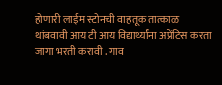होणारी लाईम स्टोनची वाहतूक तात्काळ थांबवावी आय टी आय विद्यार्थ्यांना अप्रेंटिस करता जागा भरती करावी . गाव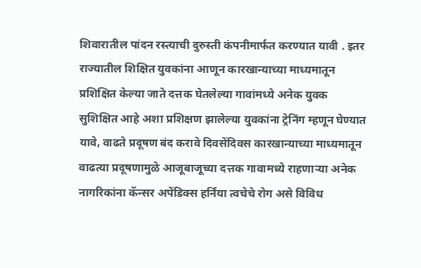शिवारातील पांदन रस्त्याची दुरुस्ती कंपनीमार्फत करण्यात यावी . इतर राज्यातील शिक्षित युवकांना आणून कारखान्याच्या माध्यमातून प्रशिक्षित केल्या जाते दत्तक घेतलेल्या गावांमध्ये अनेक युवक सुशिक्षित आहे अशा प्रशिक्षण झालेल्या युवकांना ट्रेनिंग म्हणून घेण्यात यावे, वाढते प्रदूषण बंद करावे दिवसेंदिवस कारखान्याच्या माध्यमातून वाढत्या प्रदूषणामुळे आजूबाजूच्या दत्तक गावामध्ये राहणाऱ्या अनेक नागरिकांना कॅन्सर अपेंडिक्स हर्निया त्वचेचे रोग असे विविध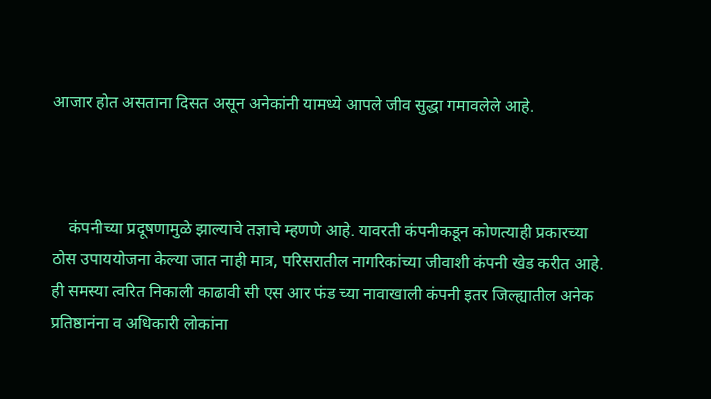आजार होत असताना दिसत असून अनेकांनी यामध्ये आपले जीव सुद्धा गमावलेले आहे.



    कंपनीच्या प्रदूषणामुळे झाल्याचे तज्ञाचे म्हणणे आहे. यावरती कंपनीकडून कोणत्याही प्रकारच्या ठोस उपाययोजना केल्या जात नाही मात्र, परिसरातील नागरिकांच्या जीवाशी कंपनी खेड करीत आहे. ही समस्या त्वरित निकाली काढावी सी एस आर फंड च्या नावाखाली कंपनी इतर जिल्ह्यातील अनेक प्रतिष्ठानंना व अधिकारी लोकांना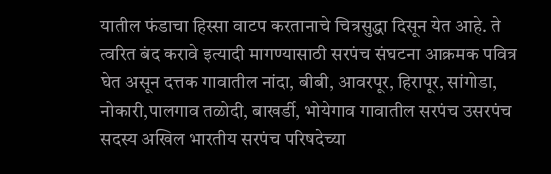यातील फंडाचा हिस्सा वाटप करतानाचे चित्रसुद्धा दिसून येत आहे. ते त्वरित बंद करावे इत्यादी मागण्यासाठी सरपंच संघटना आक्रमक पवित्र घेत असून दत्तक गावातील नांदा, बीबी, आवरपूर, हिरापूर, सांगोडा, नोकारी,पालगाव तळोदी, बाखर्डी, भोयेगाव गावातील सरपंच उसरपंच सदस्य अखिल भारतीय सरपंच परिषदेच्या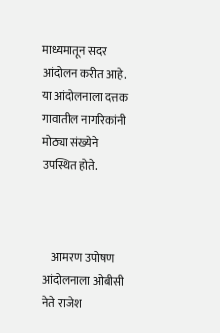माध्यमातून सदर आंदोलन करीत आहे. या आंदोलनाला दत्तक गावातील नागरिकांनी मोठ्या संख्येने उपस्थित होते.



    आमरण उपोषण आंदोलनाला ओबीसी नेते राजेश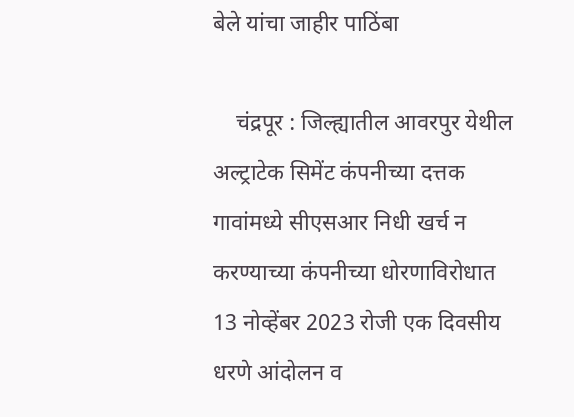बेले यांचा जाहीर पाठिंबा

    चंद्रपूर : जिल्ह्यातील आवरपुर येथील अल्ट्राटेक सिमेंट कंपनीच्या दत्तक गावांमध्ये सीएसआर निधी खर्च न करण्याच्या कंपनीच्या धोरणाविरोधात 13 नोव्हेंबर 2023 रोजी एक दिवसीय धरणे आंदोलन व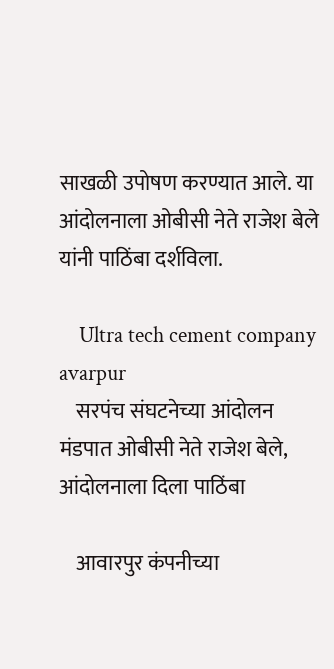साखळी उपोषण करण्यात आले. या आंदोलनाला ओबीसी नेते राजेश बेले यांनी पाठिंबा दर्शविला.

    Ultra tech cement company avarpur
    सरपंच संघटनेच्या आंदोलन मंडपात ओबीसी नेते राजेश बेले, आंदोलनाला दिला पाठिंबा

    आवारपुर कंपनीच्या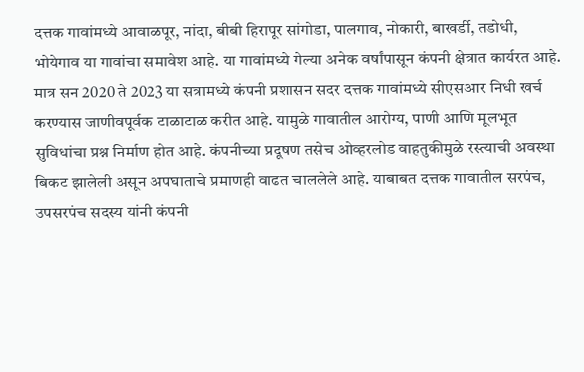दत्तक गावांमध्ये आवाळपूर, नांदा, बीबी हिरापूर सांगोडा, पालगाव, नोकारी, बाखर्डी, तडोधी, भोयेगाव या गावांचा समावेश आहे. या गावांमध्ये गेल्या अनेक वर्षांपासून कंपनी क्षेत्रात कार्यरत आहे. मात्र सन 2020 ते 2023 या सत्रामध्ये कंपनी प्रशासन सदर दत्तक गावांमध्ये सीएसआर निधी खर्च करण्यास जाणीवपूर्वक टाळाटाळ करीत आहे. यामुळे गावातील आरोग्य, पाणी आणि मूलभूत सुविधांचा प्रश्न निर्माण होत आहे. कंपनीच्या प्रदूषण तसेच ओव्हरलोड वाहतुकीमुळे रस्त्याची अवस्था बिकट झालेली असून अपघाताचे प्रमाणही वाढत चाललेले आहे. याबाबत दत्तक गावातील सरपंच, उपसरपंच सदस्य यांनी कंपनी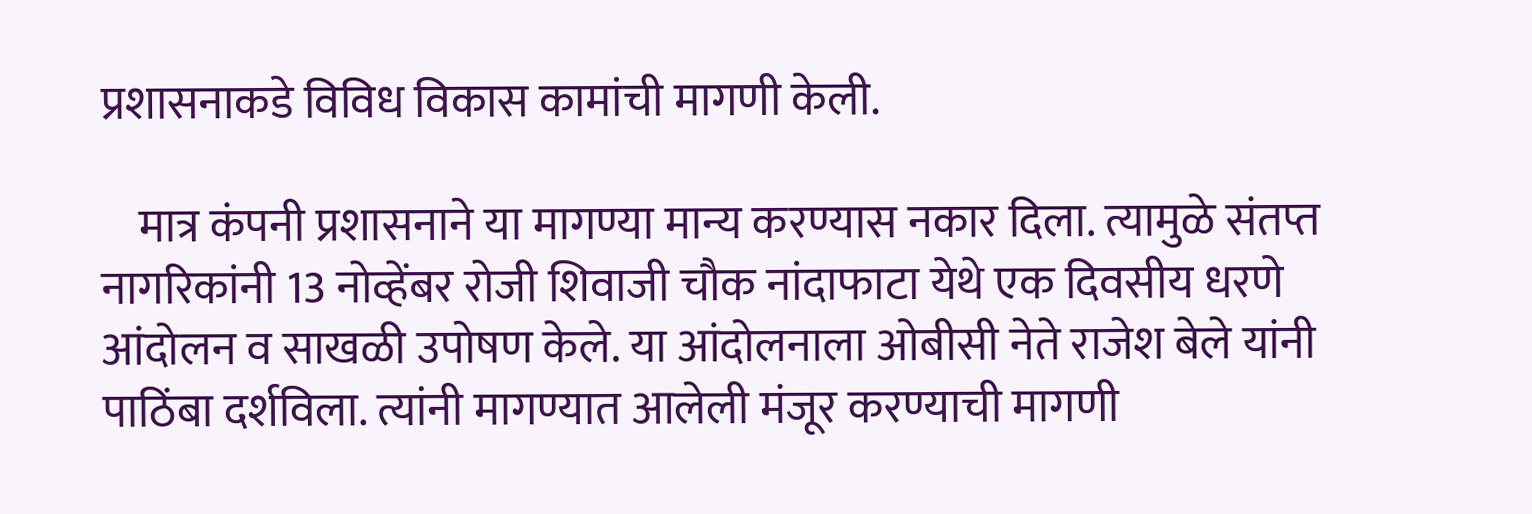प्रशासनाकडे विविध विकास कामांची मागणी केली.

    मात्र कंपनी प्रशासनाने या मागण्या मान्य करण्यास नकार दिला. त्यामुळे संतप्त नागरिकांनी 13 नोव्हेंबर रोजी शिवाजी चौक नांदाफाटा येथे एक दिवसीय धरणे आंदोलन व साखळी उपोषण केले. या आंदोलनाला ओबीसी नेते राजेश बेले यांनी पाठिंबा दर्शविला. त्यांनी मागण्यात आलेली मंजूर करण्याची मागणी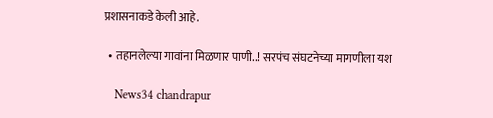प्रशासनाकडे केली आहे.

  • तहानलेल्या गावांना मिळणार पाणी..! सरपंच संघटनेच्या मागणीला यश

    News34 chandrapur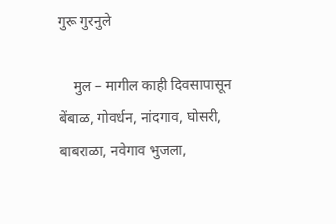गुरू गुरनुले

    मुल – मागील काही दिवसापासून बेंबाळ, गोवर्धन, नांदगाव, घोसरी, बाबराळा, नवेगाव भुजला,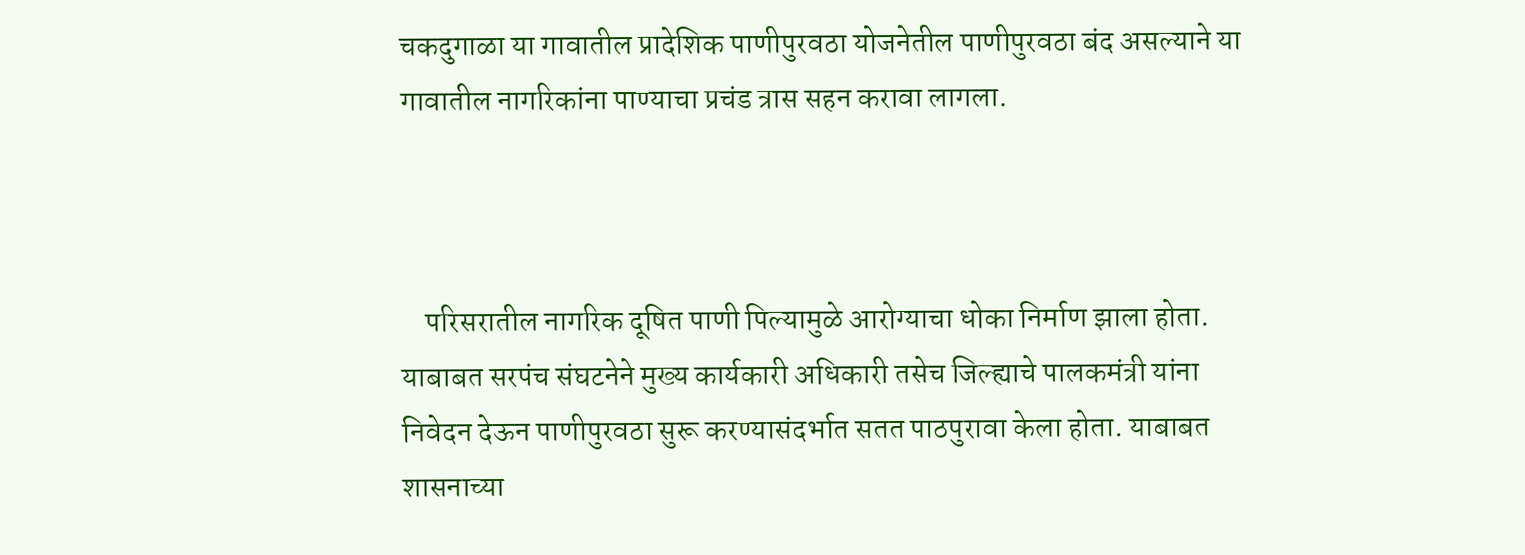चकदुगाळा या गावातील प्रादेशिक पाणीपुरवठा योजनेतील पाणीपुरवठा बंद असल्याने या गावातील नागरिकांना पाण्याचा प्रचंड त्रास सहन करावा लागला.



    परिसरातील नागरिक दूषित पाणी पिल्यामुळे आरोग्याचा धोका निर्माण झाला होता. याबाबत सरपंच संघटनेने मुख्य कार्यकारी अधिकारी तसेच जिल्ह्याचे पालकमंत्री यांना निवेदन देऊन पाणीपुरवठा सुरू करण्यासंदर्भात सतत पाठपुरावा केला होता. याबाबत शासनाच्या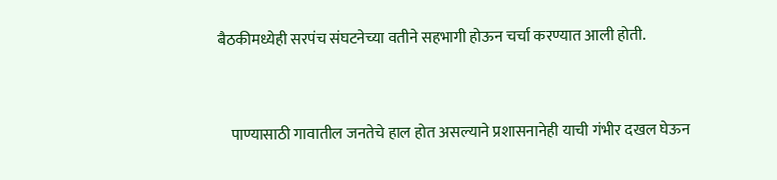बैठकीमध्येही सरपंच संघटनेच्या वतीने सहभागी होऊन चर्चा करण्यात आली होती.



    पाण्यासाठी गावातील जनतेचे हाल होत असल्याने प्रशासनानेही याची गंभीर दखल घेऊन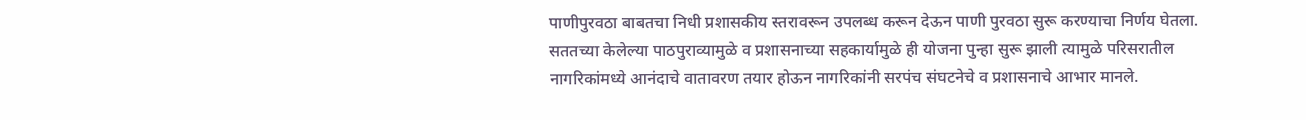पाणीपुरवठा बाबतचा निधी प्रशासकीय स्तरावरून उपलब्ध करून देऊन पाणी पुरवठा सुरू करण्याचा निर्णय घेतला. सततच्या केलेल्या पाठपुराव्यामुळे व प्रशासनाच्या सहकार्यामुळे ही योजना पुन्हा सुरू झाली त्यामुळे परिसरातील नागरिकांमध्ये आनंदाचे वातावरण तयार होऊन नागरिकांनी सरपंच संघटनेचे व प्रशासनाचे आभार मानले.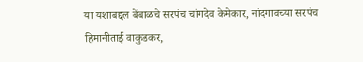या यशाबद्दल बेंबाळचे सरपंच चांगदेव केमेकार, नांदगावच्या सरपंच हिमानीताई वाकुडकर,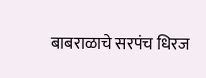बाबराळाचे सरपंच धिरज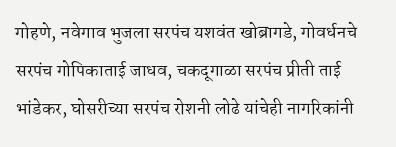गोहणे, नवेगाव भुजला सरपंच यशवंत खोब्रागडे, गोवर्धनचे सरपंच गोपिकाताई जाधव, चकदूगाळा सरपंच प्रीती ताई भांडेकर, घोसरीच्या सरपंच रोशनी लोढे यांचेही नागरिकांनी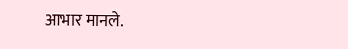आभार मानले.